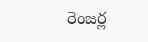రెంజర్ల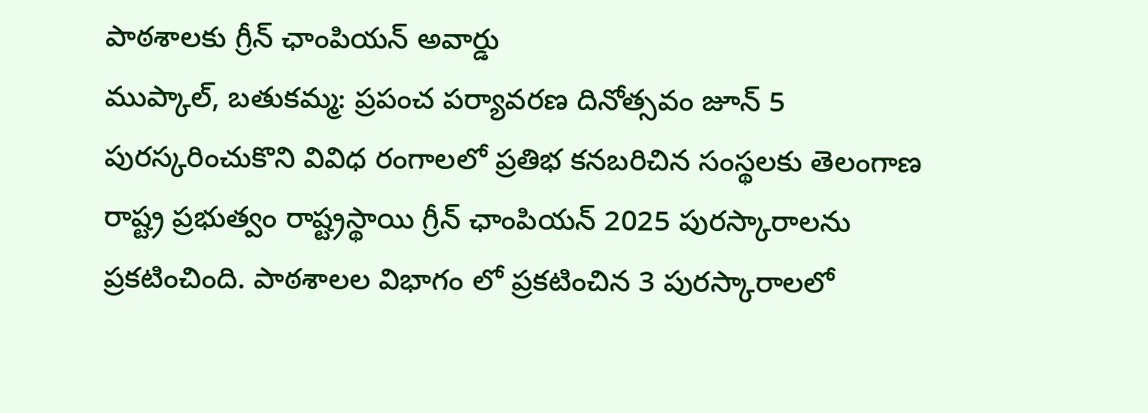పాఠశాలకు గ్రీన్ ఛాంపియన్ అవార్డు
ముప్కాల్, బతుకమ్మ: ప్రపంచ పర్యావరణ దినోత్సవం జూన్ 5 పురస్కరించుకొని వివిధ రంగాలలో ప్రతిభ కనబరిచిన సంస్థలకు తెలంగాణ రాష్ట్ర ప్రభుత్వం రాష్ట్రస్థాయి గ్రీన్ ఛాంపియన్ 2025 పురస్కారాలను ప్రకటించింది. పాఠశాలల విభాగం లో ప్రకటించిన 3 పురస్కారాలలో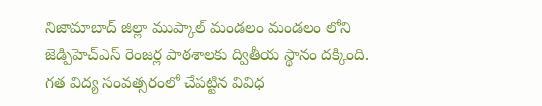నిజామాబాద్ జిల్లా ముప్కాల్ మండలం మండలం లోని జెడ్పిహెచ్ఎస్ రెంజర్ల పాఠశాలకు ద్వితీయ స్థానం దక్కింది. గత విద్య సంవత్సరంలో చేపట్టిన వివిధ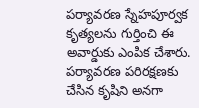పర్యావరణ స్నేహపూర్వక కృత్యలను గుర్తించి ఈ అవార్డుకు ఎంపిక చేశారు. పర్యావరణ పరిరక్షణకు చేసిన కృషిని అనగా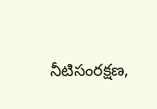నీటిసంరక్షణ,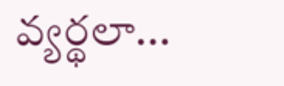వ్యర్థలా...